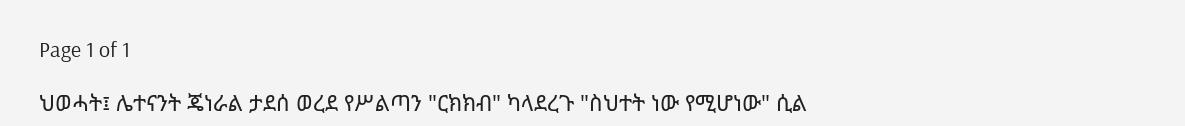Page 1 of 1

ህወሓት፤ ሌተናንት ጄነራል ታደሰ ወረደ የሥልጣን "ርክክብ" ካላደረጉ "ስህተት ነው የሚሆነው" ሲል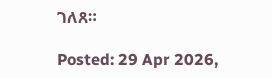ገለጸ።

Posted: 29 Apr 2026,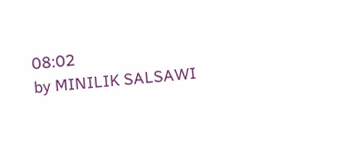08:02
by MINILIK SALSAWI